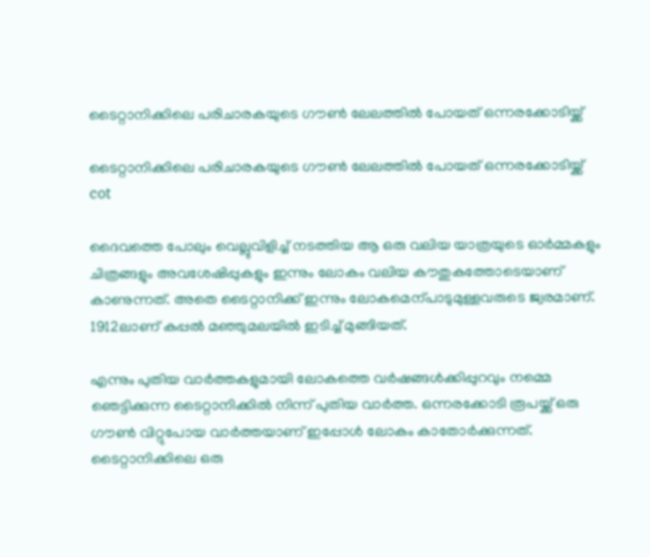ടൈറ്റാനിക്കിലെ പരിചാരകയുടെ ഗൗൺ ലേലത്തിൽ പോയത് ഒന്നരക്കോടിയ്ക്ക്

ടൈറ്റാനിക്കിലെ പരിചാരകയുടെ ഗൗൺ ലേലത്തിൽ പോയത് ഒന്നരക്കോടിയ്ക്ക്
cot

ദൈവത്തെ പോലും വെല്ലുവിളിച്ച് നടത്തിയ ആ ഒരു വലിയ യാത്രയുടെ ഓർമ്മകളും ചിത്രങ്ങളും അവശേഷിപ്പുകളും ഇന്നും ലോകം വലിയ കൗതുകത്തോടെയാണ് കാണുന്നത്. അതെ ടൈറ്റാനിക്ക് ഇന്നും ലോകമെന്പാടുമുള്ളവരുടെ ജ്വരമാണ്. 1912ലാണ് കപ്പൽ മഞ്ഞുമലയിൽ ഇടിച്ച് മുങ്ങിയത്.

എന്നും പുതിയ വാർത്തകളുമായി ലോകത്തെ വർഷങ്ങൾക്കിപ്പുറവും നമ്മെ ഞെട്ടിക്കുന്ന ടൈറ്റാനിക്കിൽ നിന്ന് പുതിയ വാർത്ത. ഒന്നരക്കോടി രൂപയ്ക്ക് ഒരു ഗൗൺ വിറ്റുപോയ വാർത്തയാണ് ഇപ്പോൾ ലോകം കാതോർക്കുന്നത്. ടൈറ്റാനിക്കിലെ ഒരു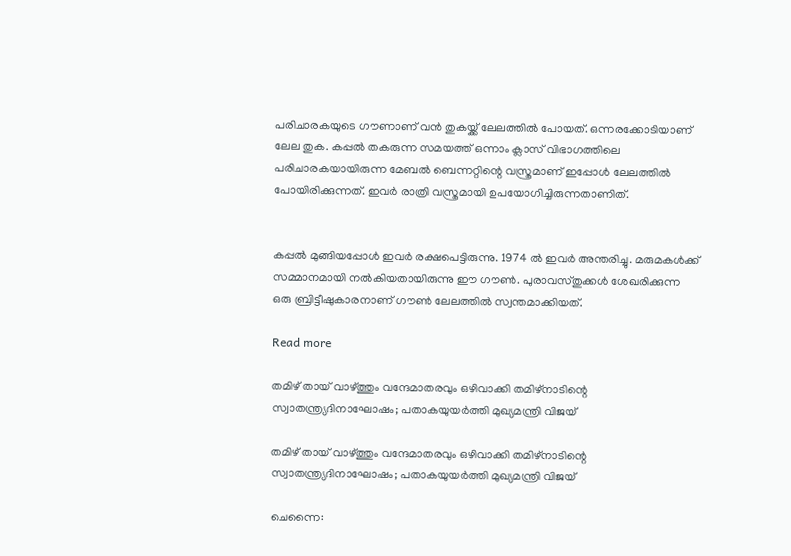പരിചാരകയുടെ ഗൗണാണ് വൻ തുകയ്ക്ക് ലേലത്തിൽ പോയത്. ഒന്നരക്കോടിയാണ് ലേല തുക. കപ്പൽ തകരുന്ന സമയത്ത് ഒന്നാം ക്ലാസ് വിഭാഗത്തിലെ പരിചാരകയായിരുന്ന മേബൽ ബെന്നറ്റിന്റെ വസ്ത്രമാണ് ഇപ്പോൾ ലേലത്തിൽ പോയിരിക്കുന്നത്. ഇവർ രാത്രി വസ്ത്രമായി ഉപയോഗിച്ചിരുന്നതാണിത്.


കപ്പൽ മുങ്ങിയപ്പോൾ ഇവർ രക്ഷപെട്ടിരുന്നു. 1974 ൽ ഇവർ അന്തരിച്ചു. മരുമകൾക്ക് സമ്മാനമായി നൽകിയതായിരുന്നു ഈ ഗൗൺ. പുരാവസ്തുക്കൾ ശേഖരിക്കുന്ന ഒരു ബ്രിട്ടീഷുകാരനാണ് ഗൗൺ ലേലത്തിൽ സ്വന്തമാക്കിയത്.

Read more

തമിഴ് തായ് വാഴ്ത്തും വന്ദേമാതരവും ഒഴിവാക്കി തമിഴ്നാടിന്റെ സ്വാതന്ത്ര്യദിനാഘോഷം; പതാകയുയർത്തി മുഖ്യമന്ത്രി വിജയ്

തമിഴ് തായ് വാഴ്ത്തും വന്ദേമാതരവും ഒഴിവാക്കി തമിഴ്നാടിന്റെ സ്വാതന്ത്ര്യദിനാഘോഷം; പതാകയുയർത്തി മുഖ്യമന്ത്രി വിജയ്

ചെന്നൈ: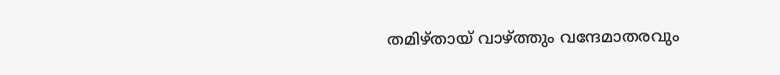തമിഴ്തായ് വാഴ്ത്തും വന്ദേമാതരവും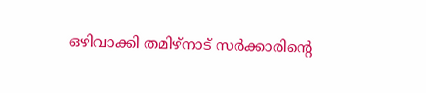ഒഴിവാക്കി തമിഴ്നാട് സർക്കാരിൻ്റെ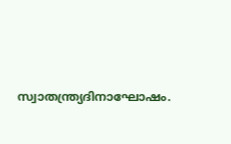സ്വാതന്ത്ര്യദിനാഘോഷം.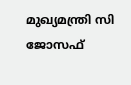മുഖ്യമന്ത്രി സി ജോസഫ്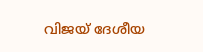വിജയ് ദേശീയ